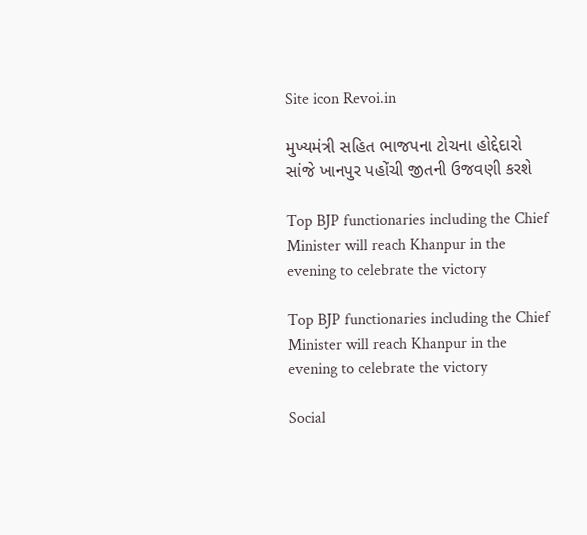Site icon Revoi.in

મુખ્યમંત્રી સહિત ભાજપના ટોચના હોદ્દેદારો સાંજે ખાનપુર પહોંચી જીતની ઉજવણી કરશે

Top BJP functionaries including the Chief Minister will reach Khanpur in the evening to celebrate the victory

Top BJP functionaries including the Chief Minister will reach Khanpur in the evening to celebrate the victory

Social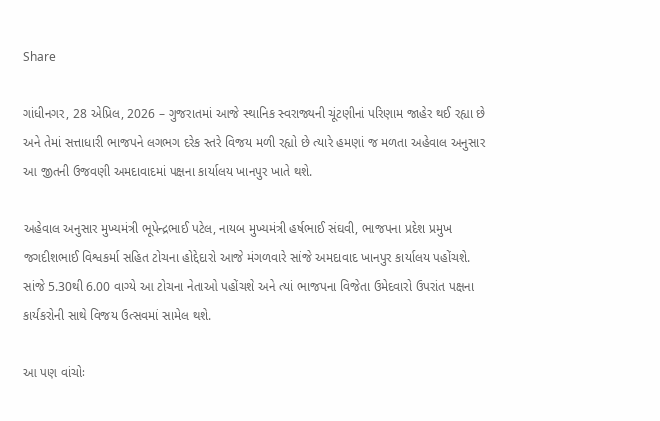Share

ગાંધીનગર, 28 એપ્રિલ, 2026 – ગુજરાતમાં આજે સ્થાનિક સ્વરાજ્યની ચૂંટણીનાં પરિણામ જાહેર થઈ રહ્યા છે અને તેમાં સત્તાધારી ભાજપને લગભગ દરેક સ્તરે વિજય મળી રહ્યો છે ત્યારે હમણાં જ મળતા અહેવાલ અનુસાર આ જીતની ઉજવણી અમદાવાદમાં પક્ષના કાર્યાલય ખાનપુર ખાતે થશે.

અહેવાલ અનુસાર મુખ્યમંત્રી ભૂપેન્દ્રભાઈ પટેલ, નાયબ મુખ્યમંત્રી હર્ષભાઈ સંઘવી, ભાજપના પ્રદેશ પ્રમુખ જગદીશભાઈ વિશ્વકર્મા સહિત ટોચના હોદ્દેદારો આજે મંગળવારે સાંજે અમદાવાદ ખાનપુર કાર્યાલય પહોંચશે. સાંજે 5.30થી 6.00 વાગ્યે આ ટોચના નેતાઓ પહોંચશે અને ત્યાં ભાજપના વિજેતા ઉમેદવારો ઉપરાંત પક્ષના કાર્યકરોની સાથે વિજય ઉત્સવમાં સામેલ થશે.

આ પણ વાંચોઃ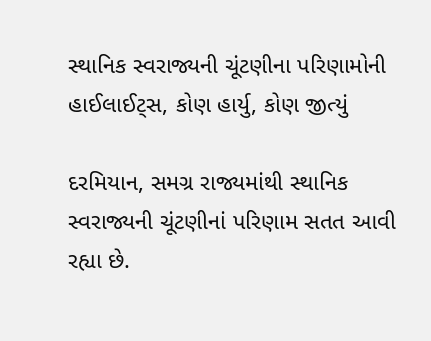સ્થાનિક સ્વરાજ્યની ચૂંટણીના પરિણામોની હાઈલાઈટ્સ, કોણ હાર્યુ, કોણ જીત્યું

દરમિયાન, સમગ્ર રાજ્યમાંથી સ્થાનિક સ્વરાજ્યની ચૂંટણીનાં પરિણામ સતત આવી રહ્યા છે.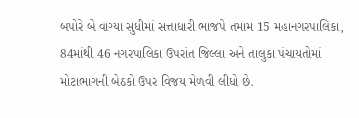બપોરે બે વાગ્યા સુધીમાં સત્તાધારી ભાજપે તમામ 15 મહાનગરપાલિકા, 84માંથી 46 નગરપાલિકા ઉપરાંત જિલ્લા અને તાલુકા પંચાયતોમાં મોટાભાગની બેઠકો ઉપર વિજય મેળવી લીધો છે.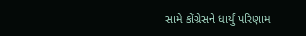સામે કોંગ્રેસને ધાર્યું પરિણામ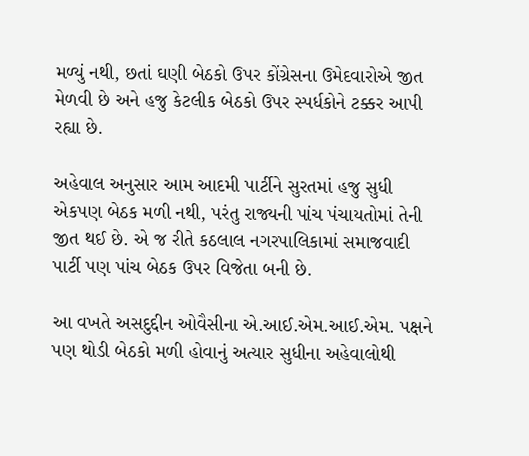મળ્યું નથી, છતાં ઘણી બેઠકો ઉપર કોંગ્રેસના ઉમેદવારોએ જીત મેળવી છે અને હજુ કેટલીક બેઠકો ઉપર સ્પર્ધકોને ટક્કર આપી રહ્યા છે.

અહેવાલ અનુસાર આમ આદમી પાર્ટીને સુરતમાં હજુ સુધી એકપણ બેઠક મળી નથી, પરંતુ રાજ્યની પાંચ પંચાયતોમાં તેની જીત થઈ છે. એ જ રીતે કઠલાલ નગરપાલિકામાં સમાજવાદી પાર્ટી પણ પાંચ બેઠક ઉપર વિજેતા બની છે.

આ વખતે અસદુદ્દીન ઓવૈસીના એ.આઈ.એમ.આઈ.એમ. પક્ષને પણ થોડી બેઠકો મળી હોવાનું અત્યાર સુધીના અહેવાલોથી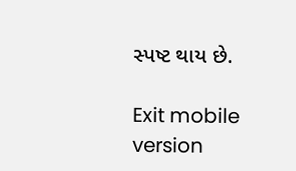સ્પષ્ટ થાય છે.

Exit mobile version